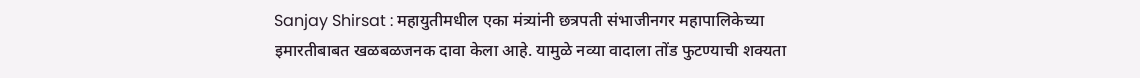Sanjay Shirsat : महायुतीमधील एका मंत्र्यांनी छत्रपती संभाजीनगर महापालिकेच्या इमारतीबाबत खळबळजनक दावा केला आहे. यामुळे नव्या वादाला तोंड फुटण्याची शक्यता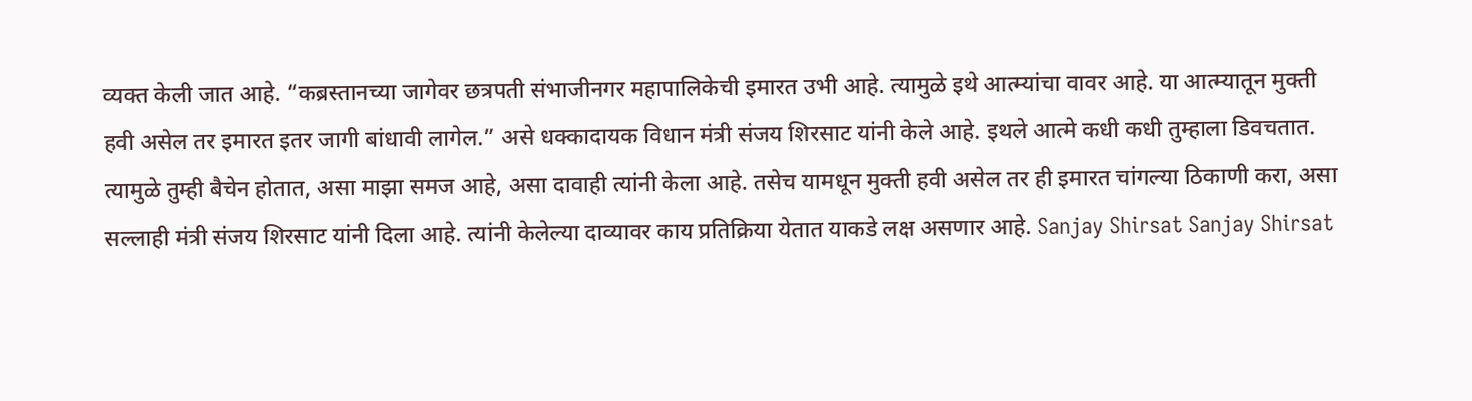व्यक्त केली जात आहे. “कब्रस्तानच्या जागेवर छत्रपती संभाजीनगर महापालिकेची इमारत उभी आहे. त्यामुळे इथे आत्म्यांचा वावर आहे. या आत्म्यातून मुक्ती हवी असेल तर इमारत इतर जागी बांधावी लागेल.” असे धक्कादायक विधान मंत्री संजय शिरसाट यांनी केले आहे. इथले आत्मे कधी कधी तुम्हाला डिवचतात. त्यामुळे तुम्ही बैचेन होतात, असा माझा समज आहे, असा दावाही त्यांनी केला आहे. तसेच यामधून मुक्ती हवी असेल तर ही इमारत चांगल्या ठिकाणी करा, असा सल्लाही मंत्री संजय शिरसाट यांनी दिला आहे. त्यांनी केलेल्या दाव्यावर काय प्रतिक्रिया येतात याकडे लक्ष असणार आहे. Sanjay Shirsat Sanjay Shirsat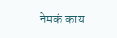नेमकं काय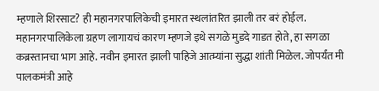म्हणाले शिरसाट? ही महानगरपालिकेची इमारत स्थलांतरित झाली तर बरं होईल. महानगरपालिकेला ग्रहण लागायचं कारण म्हणजे इथे सगळे मुडदे गाडत होते, हा सगळा कब्रस्तानचा भाग आहे. नवीन इमारत झाली पाहिजे आत्म्यांना सुद्धा शांती मिळेल. जोपर्यंत मी पालकमंत्री आहे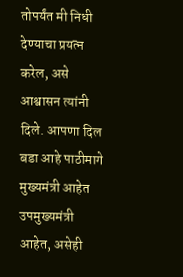तोपर्यंत मी निधी देण्याचा प्रयत्न करेल, असे आश्वासन त्यांनी दिले. आपणा दिल बडा आहे पाठीमागे मुख्यमंत्री आहेत उपमुख्यमंत्री आहेत, असेही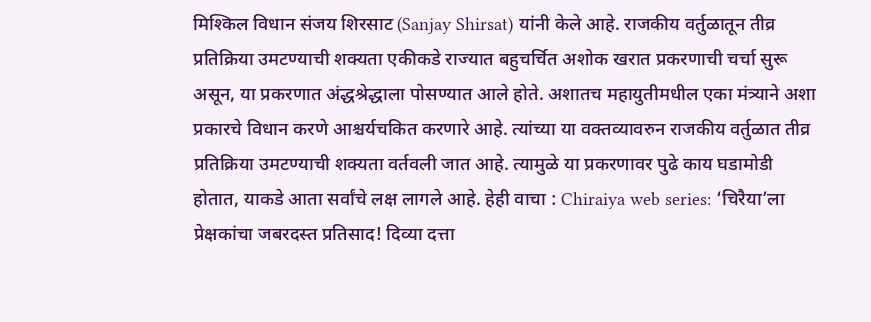मिश्किल विधान संजय शिरसाट (Sanjay Shirsat) यांनी केले आहे. राजकीय वर्तुळातून तीव्र प्रतिक्रिया उमटण्याची शक्यता एकीकडे राज्यात बहुचर्चित अशोक खरात प्रकरणाची चर्चा सुरू असून, या प्रकरणात अंद्धश्रेद्धाला पोसण्यात आले होते. अशातच महायुतीमधील एका मंत्र्याने अशा प्रकारचे विधान करणे आश्चर्यचकित करणारे आहे. त्यांच्या या वक्तव्यावरुन राजकीय वर्तुळात तीव्र प्रतिक्रिया उमटण्याची शक्यता वर्तवली जात आहे. त्यामुळे या प्रकरणावर पुढे काय घडामोडी होतात, याकडे आता सर्वांचे लक्ष लागले आहे. हेही वाचा : Chiraiya web series: ‘चिरैया’ला प्रेक्षकांचा जबरदस्त प्रतिसाद! दिव्या दत्ता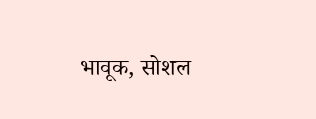भावूक, सोशल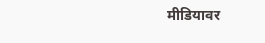मीडियावर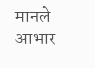मानले आभार